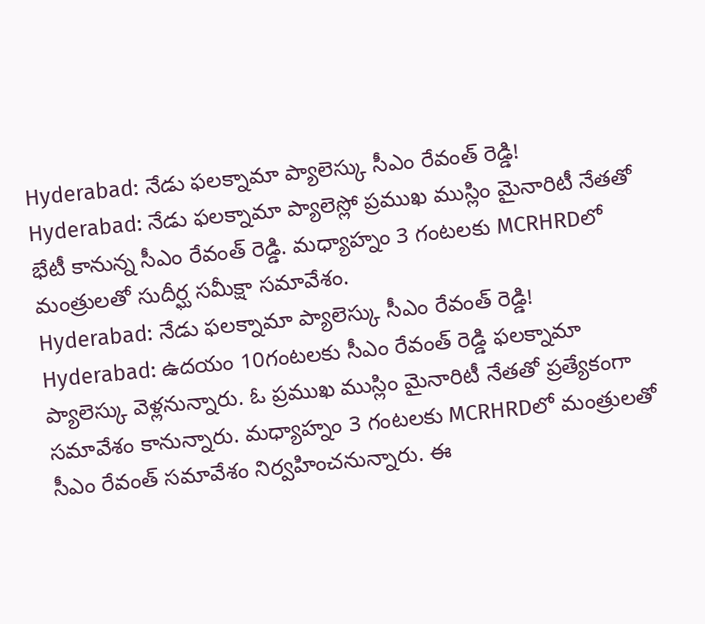Hyderabad: నేడు ఫలక్నామా ప్యాలెస్కు సీఎం రేవంత్ రెడ్డి!
Hyderabad: నేడు ఫలక్నామా ప్యాలెస్లో ప్రముఖ ముస్లిం మైనారిటీ నేతతో భేటీ కానున్న సీఎం రేవంత్ రెడ్డి. మధ్యాహ్నం 3 గంటలకు MCRHRDలో మంత్రులతో సుదీర్ఘ సమీక్షా సమావేశం.
Hyderabad: నేడు ఫలక్నామా ప్యాలెస్కు సీఎం రేవంత్ రెడ్డి!
Hyderabad: ఉదయం 10గంటలకు సీఎం రేవంత్ రెడ్డి ఫలక్నామా ప్యాలెస్కు వెళ్లనున్నారు. ఓ ప్రముఖ ముస్లిం మైనారిటీ నేతతో ప్రత్యేకంగా సమావేశం కానున్నారు. మధ్యాహ్నం 3 గంటలకు MCRHRDలో మంత్రులతో సీఎం రేవంత్ సమావేశం నిర్వహించనున్నారు. ఈ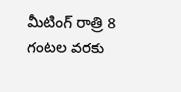మీటింగ్ రాత్రి 8 గంటల వరకు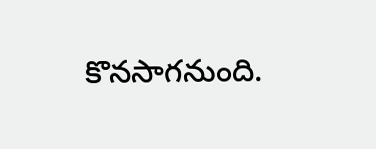కొనసాగనుంది.